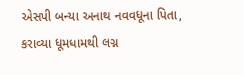એસપી બન્યા અનાથ નવવધૂના પિતા, કરાવ્યા ધૂમધામથી લગ્ન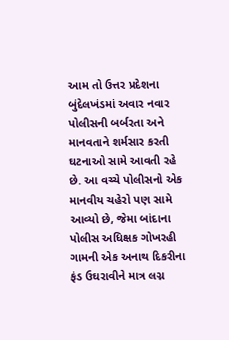આમ તો ઉત્તર પ્રદેશના બુંદેલખંડમાં અવાર નવાર પોલીસની બર્બરતા અને માનવતાને શર્મસાર કરતી ઘટનાઓ સામે આવતી રહે છે. આ વચ્ચે પોલીસનો એક માનવીય ચહેરો પણ સામે આવ્યો છે, જેમા બાંદાના પોલીસ અધિક્ષક ગોખરહી ગામની એક અનાથ દિકરીના ફંડ ઉઘરાવીને માત્ર લગ્ન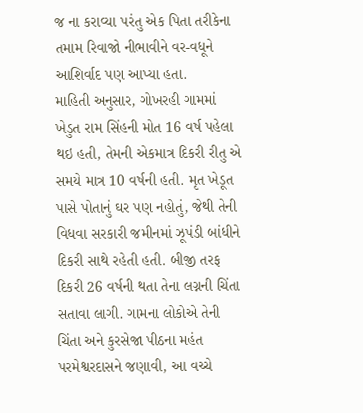જ ના કરાવ્યા પરંતુ એક પિતા તરીકેના તમામ રિવાજો નીભાવીને વર-વધૂને આશિર્વાદ પણ આપ્યા હતા.
માહિતી અનુસાર, ગોખરહી ગામમાં ખેડુત રામ સિંહની મોત 16 વર્ષ પહેલા થઇ હતી, તેમની એકમાત્ર દિકરી રીતુ એ સમયે માત્ર 10 વર્ષની હતી. મૃત ખેડૂત પાસે પોતાનું ઘર પણ નહોતું, જેથી તેની વિધવા સરકારી જમીનમાં ઝૂપંડી બાંધીને દિકરી સાથે રહેતી હતી. બીજી તરફ દિકરી 26 વર્ષની થતા તેના લગ્નની ચિંતા સતાવા લાગી. ગામના લોકોએ તેની ચિંતા અને કુરસેજા પીઠના મહંત પરમેશ્વરદાસને જણાવી, આ વચ્ચે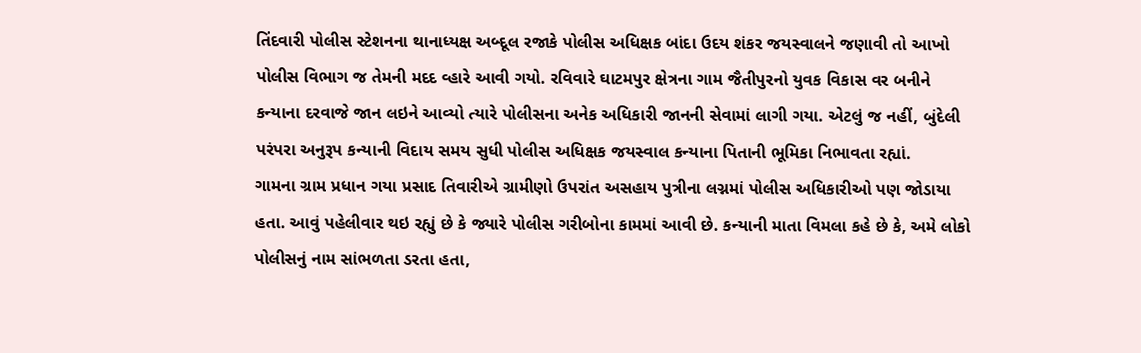તિંદવારી પોલીસ સ્ટેશનના થાનાધ્યક્ષ અબ્દૂલ રજાકે પોલીસ અધિક્ષક બાંદા ઉદય શંકર જયસ્વાલને જણાવી તો આખો પોલીસ વિભાગ જ તેમની મદદ વ્હારે આવી ગયો. રવિવારે ઘાટમપુર ક્ષેત્રના ગામ જૈતીપુરનો યુવક વિકાસ વર બનીને કન્યાના દરવાજે જાન લઇને આવ્યો ત્યારે પોલીસના અનેક અધિકારી જાનની સેવામાં લાગી ગયા. એટલું જ નહીં, બુંદેલી પરંપરા અનુરૂપ કન્યાની વિદાય સમય સુધી પોલીસ અધિક્ષક જયસ્વાલ કન્યાના પિતાની ભૂમિકા નિભાવતા રહ્યાં.
ગામના ગ્રામ પ્રધાન ગયા પ્રસાદ તિવારીએ ગ્રામીણો ઉપરાંત અસહાય પુત્રીના લગ્નમાં પોલીસ અધિકારીઓ પણ જોડાયા હતા. આવું પહેલીવાર થઇ રહ્યું છે કે જ્યારે પોલીસ ગરીબોના કામમાં આવી છે. કન્યાની માતા વિમલા કહે છે કે, અમે લોકો પોલીસનું નામ સાંભળતા ડરતા હતા,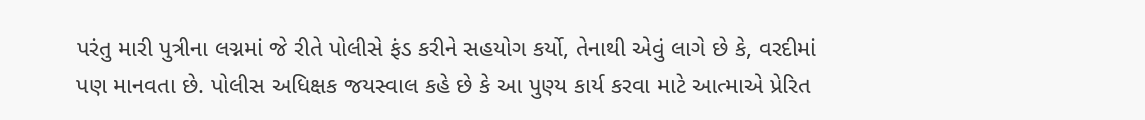પરંતુ મારી પુત્રીના લગ્નમાં જે રીતે પોલીસે ફંડ કરીને સહયોગ કર્યો, તેનાથી એવું લાગે છે કે, વરદીમાં પણ માનવતા છે. પોલીસ અધિક્ષક જયસ્વાલ કહે છે કે આ પુણ્ય કાર્ય કરવા માટે આત્માએ પ્રેરિત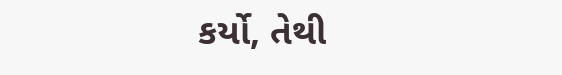કર્યો, તેથી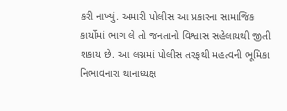કરી નાખ્યું. અમારી પોલીસ આ પ્રકારના સામાજિક કાર્યોમાં ભાગ લે તો જનતાનો વિશ્વાસ સહેલાયથી જીતી શકાય છે. આ લગ્નમાં પોલીસ તરફથી મહત્વની ભૂમિકા નિભાવનારા થાનાધ્યક્ષ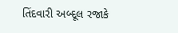તિંદવારી અબ્દૂલ રજાકે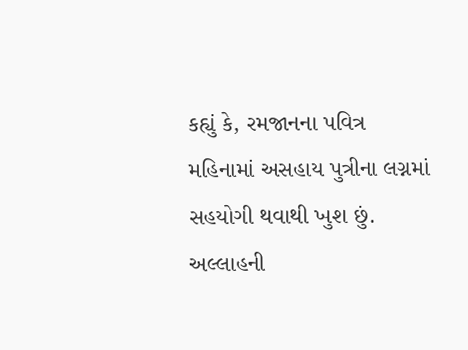કહ્યું કે, રમજાનના પવિત્ર મહિનામાં અસહાય પુત્રીના લગ્નમાં સહયોગી થવાથી ખુશ છું. અલ્લાહની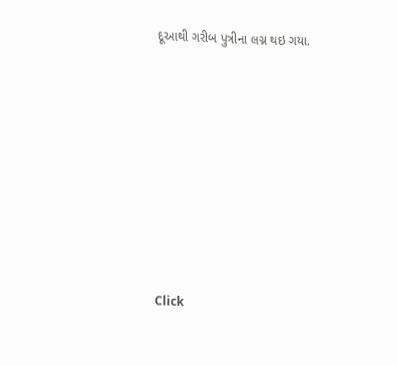દૂઆથી ગરીબ પુત્રીના લગ્ન થઇ ગયા.












Click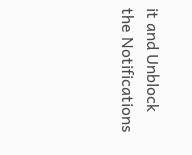it and Unblock the Notifications